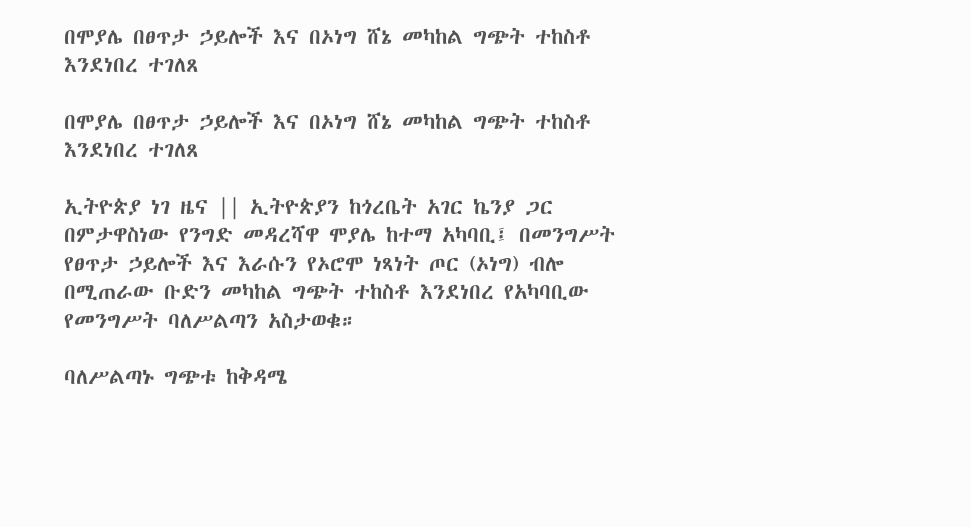በሞያሌ በፀጥታ ኃይሎች እና በኦነግ ሸኔ መካከል ግጭት ተከስቶ እንደነበረ ተገለጸ

በሞያሌ በፀጥታ ኃይሎች እና በኦነግ ሸኔ መካከል ግጭት ተከስቶ እንደነበረ ተገለጸ

ኢትዮጵያ ነገ ዜና || ኢትዮጵያን ከጎረቤት አገር ኬንያ ጋር በምታዋስነው የንግድ መዳረሻዋ ሞያሌ ከተማ አካባቢ፤ በመንግሥት የፀጥታ ኃይሎች እና እራሱን የኦሮሞ ነጻነት ጦር (ኦነግ) ብሎ በሚጠራው ቡድን መካከል ግጭት ተከስቶ እንደነበረ የአካባቢው የመንግሥት ባለሥልጣን አስታወቁ።

ባለሥልጣኑ ግጭቱ ከቅዳሜ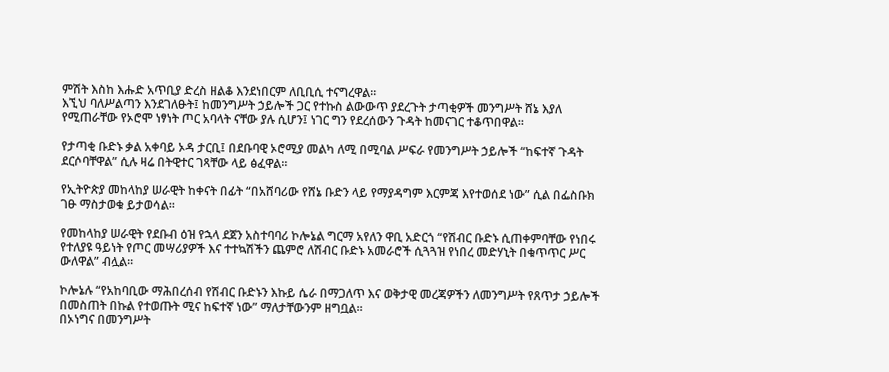ምሽት እስከ እሑድ አጥቢያ ድረስ ዘልቆ እንደነበርም ለቢቢሲ ተናግረዋል።
እኚህ ባለሥልጣን እንደገለፁት፤ ከመንግሥት ኃይሎች ጋር የተኩስ ልውውጥ ያደረጉት ታጣቂዎች መንግሥት ሸኔ እያለ የሚጠራቸው የኦሮሞ ነፃነት ጦር አባላት ናቸው ያሉ ሲሆን፤ ነገር ግን የደረሰውን ጉዳት ከመናገር ተቆጥበዋል።

የታጣቂ ቡድኑ ቃል አቀባይ ኦዳ ታርቢ፤ በደቡባዊ ኦሮሚያ መልካ ለሚ በሚባል ሥፍራ የመንግሥት ኃይሎች “ከፍተኛ ጉዳት ደርሶባቸዋል” ሲሉ ዛሬ በትዊተር ገጻቸው ላይ ፅፈዋል።

የኢትዮጵያ መከላከያ ሠራዊት ከቀናት በፊት “በአሸባሪው የሸኔ ቡድን ላይ የማያዳግም እርምጃ እየተወሰደ ነው” ሲል በፌስቡክ ገፁ ማስታወቁ ይታወሳል።

የመከላከያ ሠራዊት የደቡብ ዕዝ የኋላ ደጀን አስተባባሪ ኮሎኔል ግርማ አየለን ዋቢ አድርጎ “የሽብር ቡድኑ ሲጠቀምባቸው የነበሩ የተለያዩ ዓይነት የጦር መሣሪያዎች እና ተተኳሽችን ጨምሮ ለሽብር ቡድኑ አመራሮች ሲጓጓዝ የነበረ መድሃኒት በቁጥጥር ሥር ውለዋል” ብሏል።

ኮሎኔሉ “የአከባቢው ማሕበረሰብ የሽብር ቡድኑን እኩይ ሴራ በማጋለጥ እና ወቅታዊ መረጃዎችን ለመንግሥት የጸጥታ ኃይሎች በመስጠት በኩል የተወጡት ሚና ከፍተኛ ነው” ማለታቸውንም ዘግቧል።
በኦነግና በመንግሥት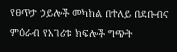የፀጥታ ኃይሎች መካከል በተለይ በደቡብና ምዕራብ የአገሪቱ ክፍሎች ግጭት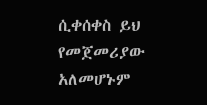ሲቀሰቀስ ይህ የመጀመሪያው አለመሆኑም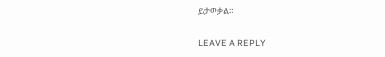ይታወቃል።

LEAVE A REPLY